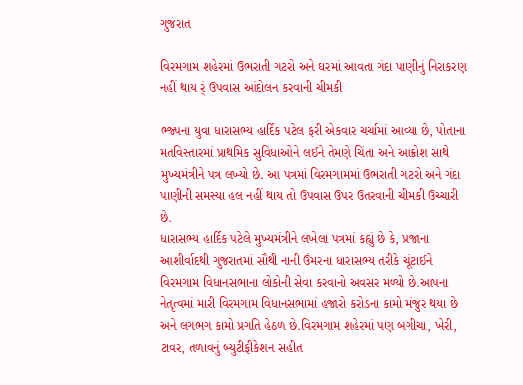ગુજરાત

વિરમગામ શહેરમાં ઉભરાતી ગટરો અને ઘરમાં આવતા ગંદા પાણીનું નિરાકરણ નહીં થાય ર્ં ઉપવાસ આંદોલન કરવાની ચીમકી

ભ્જ્પના યુવા ધારાસભ્ય હાર્દિક પટેલ ફરી એકવાર ચર્ચામાં આવ્યા છે, પોતાના મતવિસ્તારમાં પ્રાથમિક સુવિધાઓને લઈને તેમણે ચિંતા અને આક્રોશ સાથે મુખ્યમંત્રીને પત્ર લખ્યો છે. આ પત્રમાં વિરમગામમાં ઉભરાતી ગટરો અને ગંદા પાણીની સમસ્યા હલ નહીં થાય તો ઉપવાસ ઉપર ઉતરવાની ચીમકી ઉચ્ચારી છે.
ધારાસભ્ય હાર્દિક પટેલે મુખ્યમંત્રીને લખેલા પત્રમાં કહ્યું છે કે, પ્રજાના આશીર્વાદથી ગુજરાતમાં સૌથી નાની ઉંમરના ધારાસભ્ય તરીકે ચૂંટાઈને વિરમગામ વિધાનસભાના લોકોની સેવા કરવાનો અવસર મળ્યો છે.આપના નેતૃત્વમાં મારી વિરમગામ વિધાનસભામાં હજારો કરોડના કામો મંજુર થયા છે અને લગભગ કામો પ્રગતિ હેઠળ છે.વિરમગામ શહેરમાં પણ બગીચા, ખેરી, ટાવર, તળાવનું બ્યુટીફીકેશન સહીત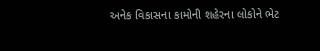અનેક વિકાસના કામોની શહેરના લોકોને ભેટ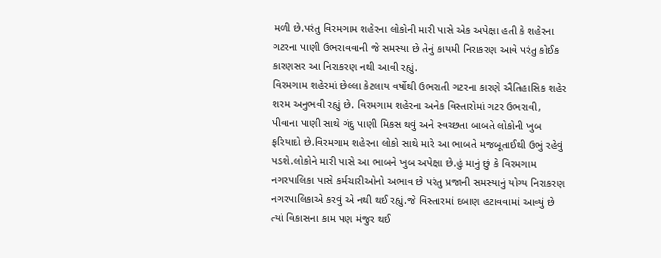મળી છે.પરંતુ વિરમગામ શહેરના લોકોની મારી પાસે એક અપેક્ષા હતી કે શહેરના ગટરના પાણી ઉભરાવવાની જે સમસ્યા છે તેનું કાયમી નિરાકરણ આવે પરંતુ કોઈક કારણસર આ નિરાકરણ નથી આવી રહ્યું.
વિરમગામ શહેરમાં છેલ્લા કેટલાય વર્ષોથી ઉભરાતી ગટરના કારણે ઐતિહાસિક શહેર શરમ અનુભવી રહ્યું છે. વિરમગામ શહેરના અનેક વિસ્તારોમાં ગટર ઉભરાવી, પીવાના પાણી સાથે ગંદુ પાણી મિકસ થવું અને સ્વચ્છતા બાબતે લોકોની ખુબ ફરિયાદો છે.વિરમગામ શહેરના લોકો સાથે મારે આ ભાબતે મજબૂતાઈથી ઉભું રહેવું પડશે.લોકોને મારી પાસે આ ભાબને ખુબ અપેક્ષા છે.હું માનું છું કે વિરમગામ નગરપાલિકા પાસે કર્મચારીઓનો અભાવ છે પરંતુ પ્રજાની સમસ્યાનું યોગ્ય નિરાકરણ નગરપાલિકાએ કરવું એ નથી થઈ રહ્યું.જે વિસ્તારમાં દબાણ હટાવવામાં આવ્યું છે ત્યાં વિકાસના કામ પણ મંજુર થઈ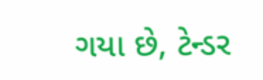ગયા છે, ટેન્ડર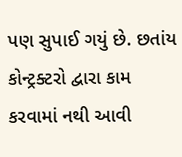પણ સુપાઈ ગયું છે. છતાંય કોન્ટ્રક્ટરો દ્વારા કામ કરવામાં નથી આવી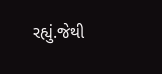રહ્યું.જેથી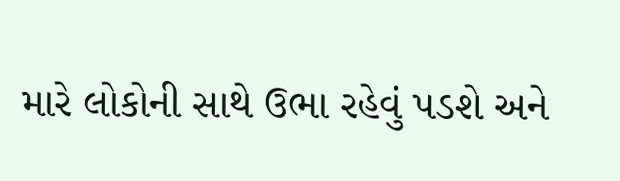મારે લોકોની સાથે ઉભા રહેવું પડશે અને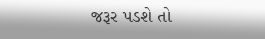જરૂર પડશે તો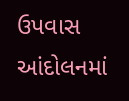ઉપવાસ આંદોલનમાં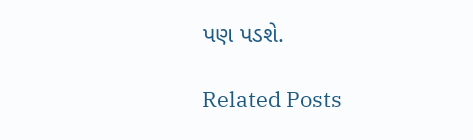પણ પડશે.

Related Posts